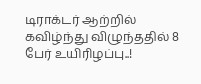டிராக்டர் ஆற்றில் கவிழ்ந்து விழுந்ததில் 8 பேர் உயிரிழப்பு..!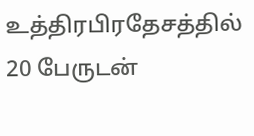உத்திரபிரதேசத்தில் 20 பேருடன்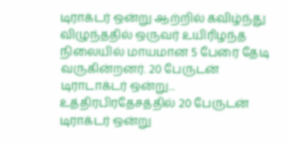டிராக்டர் ஒன்று ஆற்றில் கவிழ்ந்து விழுந்ததில் ஒருவர் உயிரிழந்த நிலையில் மாயமான 5 பேரை தேடி வருகின்றனர். 20 பேருடன் டிராடாக்டர் ஒன்று...
உத்திரபிரதேசத்தில் 20 பேருடன் டிராக்டர் ஒன்று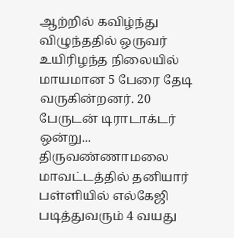ஆற்றில் கவிழ்ந்து விழுந்ததில் ஒருவர் உயிரிழந்த நிலையில் மாயமான 5 பேரை தேடி வருகின்றனர். 20 பேருடன் டிராடாக்டர் ஒன்று...
திருவண்ணாமலை மாவட்டத்தில் தனியார் பள்ளியில் எல்கேஜி படித்துவரும் 4 வயது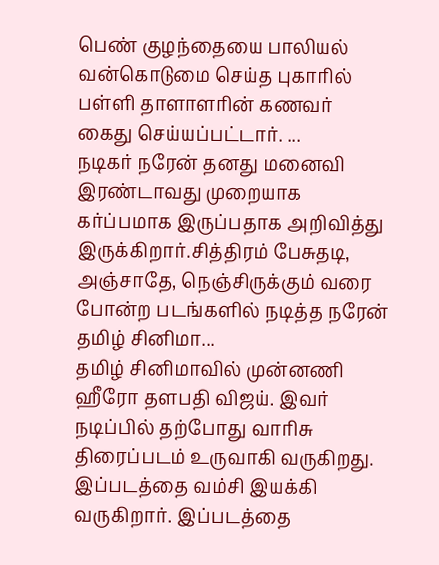பெண் குழந்தையை பாலியல் வன்கொடுமை செய்த புகாரில் பள்ளி தாளாளரின் கணவர் கைது செய்யப்பட்டார். ...
நடிகர் நரேன் தனது மனைவி இரண்டாவது முறையாக கர்ப்பமாக இருப்பதாக அறிவித்து இருக்கிறார்.சித்திரம் பேசுதடி, அஞ்சாதே, நெஞ்சிருக்கும் வரை போன்ற படங்களில் நடித்த நரேன் தமிழ் சினிமா...
தமிழ் சினிமாவில் முன்னணி ஹீரோ தளபதி விஜய். இவர் நடிப்பில் தற்போது வாரிசு திரைப்படம் உருவாகி வருகிறது. இப்படத்தை வம்சி இயக்கி வருகிறார். இப்படத்தை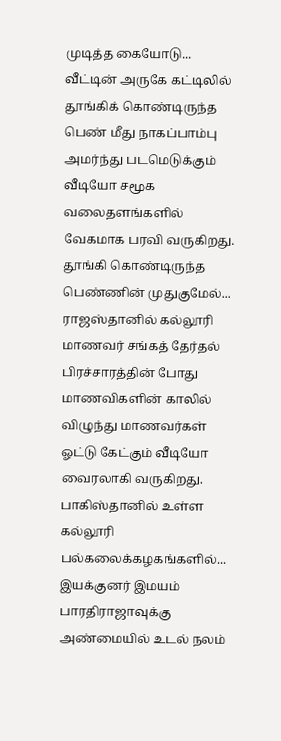முடித்த கையோடு...
வீட்டின் அருகே கட்டிலில் தூங்கிக் கொண்டிருந்த பெண் மீது நாகப்பாம்பு அமர்ந்து படமெடுக்கும் வீடியோ சமூக வலைதளங்களில் வேகமாக பரவி வருகிறது. தூங்கி கொண்டிருந்த பெண்ணின் முதுகுமேல்...
ராஜஸ்தானில் கல்லூரி மாணவர் சங்கத் தேர்தல் பிரச்சாரத்தின் போது மாணவிகளின் காலில் விழுந்து மாணவர்கள் ஓட்டு கேட்கும் வீடியோ வைரலாகி வருகிறது. பாகிஸ்தானில் உள்ள கல்லூரி பல்கலைக்கழகங்களில்...
இயக்குனர் இமயம் பாரதிராஜாவுக்கு அண்மையில் உடல் நலம்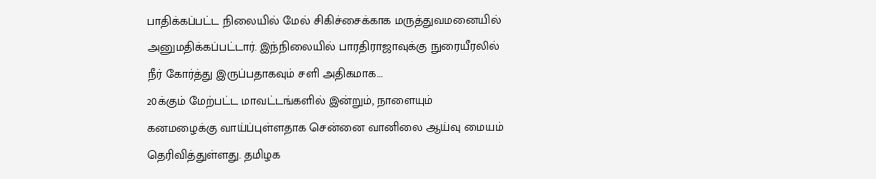பாதிக்கப்பட்ட நிலையில் மேல் சிகிச்சைக்காக மருத்துவமனையில் அனுமதிக்கப்பட்டார். இந்நிலையில் பாரதிராஜாவுக்கு நுரையீரலில் நீர் கோர்த்து இருப்பதாகவும் சளி அதிகமாக...
20க்கும் மேற்பட்ட மாவட்டங்களில் இன்றும், நாளையும் கனமழைக்கு வாய்ப்புள்ளதாக சென்னை வானிலை ஆய்வு மையம் தெரிவித்துள்ளது. தமிழக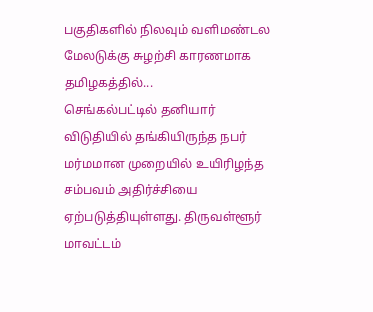பகுதிகளில் நிலவும் வளிமண்டல மேலடுக்கு சுழற்சி காரணமாக தமிழகத்தில்...
செங்கல்பட்டில் தனியார் விடுதியில் தங்கியிருந்த நபர் மர்மமான முறையில் உயிரிழந்த சம்பவம் அதிர்ச்சியை ஏற்படுத்தியுள்ளது. திருவள்ளூர் மாவட்டம்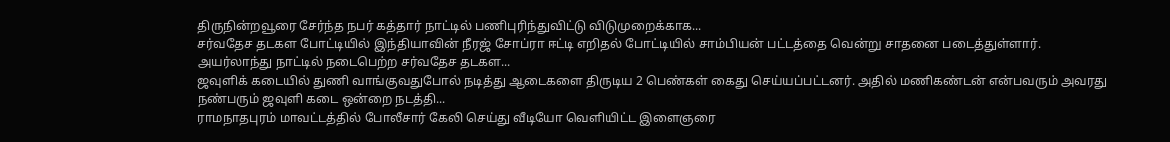திருநின்றவூரை சேர்ந்த நபர் கத்தார் நாட்டில் பணிபுரிந்துவிட்டு விடுமுறைக்காக...
சர்வதேச தடகள போட்டியில் இந்தியாவின் நீரஜ் சோப்ரா ஈட்டி எறிதல் போட்டியில் சாம்பியன் பட்டத்தை வென்று சாதனை படைத்துள்ளார். அயர்லாந்து நாட்டில் நடைபெற்ற சர்வதேச தடகள...
ஜவுளிக் கடையில் துணி வாங்குவதுபோல் நடித்து ஆடைகளை திருடிய 2 பெண்கள் கைது செய்யப்பட்டனர். அதில் மணிகண்டன் என்பவரும் அவரது நண்பரும் ஜவுளி கடை ஒன்றை நடத்தி...
ராமநாதபுரம் மாவட்டத்தில் போலீசார் கேலி செய்து வீடியோ வெளியிட்ட இளைஞரை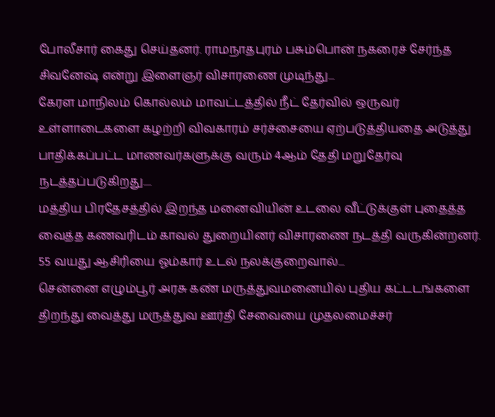போலீசார் கைது செய்தனர். ராமநாதபுரம் பசும்பொன் நகரைச் சேர்ந்த சிவனேஷ் என்று இளைஞர் விசாரணை முடிந்து...
கேரள மாநிலம் கொல்லம் மாவட்டத்தில் நீட் தேர்வில் ஒருவர் உள்ளாடைகளை கழற்றி விவகாரம் சர்ச்சையை ஏற்படுத்தியதை அடுத்து பாதிக்கப்பட்ட மாணவர்களுக்கு வரும் 4ஆம் தேதி மறுதேர்வு நடத்தப்படுகிறது....
மத்திய பிரதேசத்தில் இறந்த மனைவியின் உடலை வீட்டுக்குள் புதைத்த வைத்த கணவரிடம் காவல் துறையினர் விசாரணை நடத்தி வருகின்றனர். 55 வயது ஆசிரியை ஓம்கார் உடல் நலக்குறைவால்...
சென்னை எழும்பூர் அரசு கண் மருத்துவமனையில் புதிய கட்டடங்களை திறந்து வைத்து மருத்துவ ஊர்தி சேவையை முதலமைச்சர்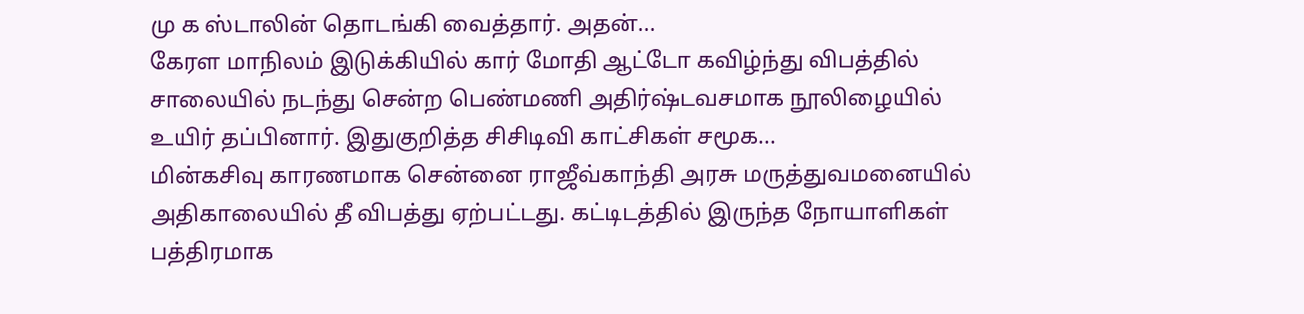மு க ஸ்டாலின் தொடங்கி வைத்தார். அதன்...
கேரள மாநிலம் இடுக்கியில் கார் மோதி ஆட்டோ கவிழ்ந்து விபத்தில் சாலையில் நடந்து சென்ற பெண்மணி அதிர்ஷ்டவசமாக நூலிழையில் உயிர் தப்பினார். இதுகுறித்த சிசிடிவி காட்சிகள் சமூக...
மின்கசிவு காரணமாக சென்னை ராஜீவ்காந்தி அரசு மருத்துவமனையில் அதிகாலையில் தீ விபத்து ஏற்பட்டது. கட்டிடத்தில் இருந்த நோயாளிகள் பத்திரமாக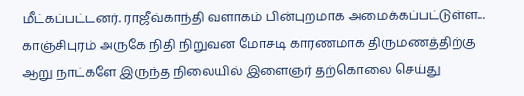மீட்கப்பட்டனர். ராஜீவ்காந்தி வளாகம் பின்புறமாக அமைக்கப்பட்டுள்ள...
காஞ்சிபுரம் அருகே நிதி நிறுவன மோசடி காரணமாக திருமணத்திற்கு ஆறு நாட்களே இருந்த நிலையில் இளைஞர் தற்கொலை செய்து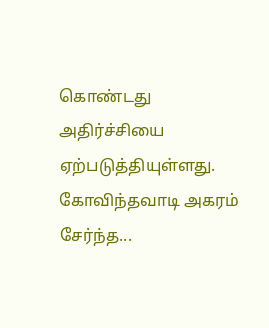கொண்டது அதிர்ச்சியை ஏற்படுத்தியுள்ளது. கோவிந்தவாடி அகரம் சேர்ந்த...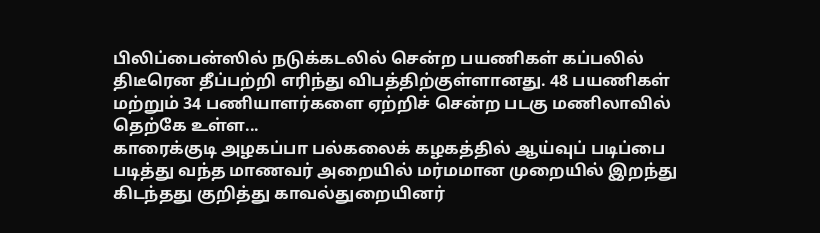பிலிப்பைன்ஸில் நடுக்கடலில் சென்ற பயணிகள் கப்பலில் திடீரென தீப்பற்றி எரிந்து விபத்திற்குள்ளானது. 48 பயணிகள் மற்றும் 34 பணியாளர்களை ஏற்றிச் சென்ற படகு மணிலாவில் தெற்கே உள்ள...
காரைக்குடி அழகப்பா பல்கலைக் கழகத்தில் ஆய்வுப் படிப்பை படித்து வந்த மாணவர் அறையில் மர்மமான முறையில் இறந்து கிடந்தது குறித்து காவல்துறையினர்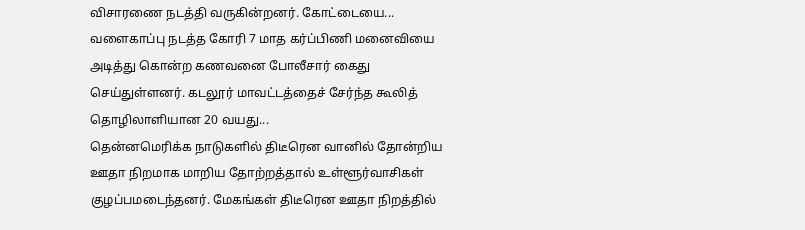விசாரணை நடத்தி வருகின்றனர். கோட்டையை...
வளைகாப்பு நடத்த கோரி 7 மாத கர்ப்பிணி மனைவியை அடித்து கொன்ற கணவனை போலீசார் கைது செய்துள்ளனர். கடலூர் மாவட்டத்தைச் சேர்ந்த கூலித் தொழிலாளியான 20 வயது...
தென்னமெரிக்க நாடுகளில் திடீரென வானில் தோன்றிய ஊதா நிறமாக மாறிய தோற்றத்தால் உள்ளூர்வாசிகள் குழப்பமடைந்தனர். மேகங்கள் திடீரென ஊதா நிறத்தில்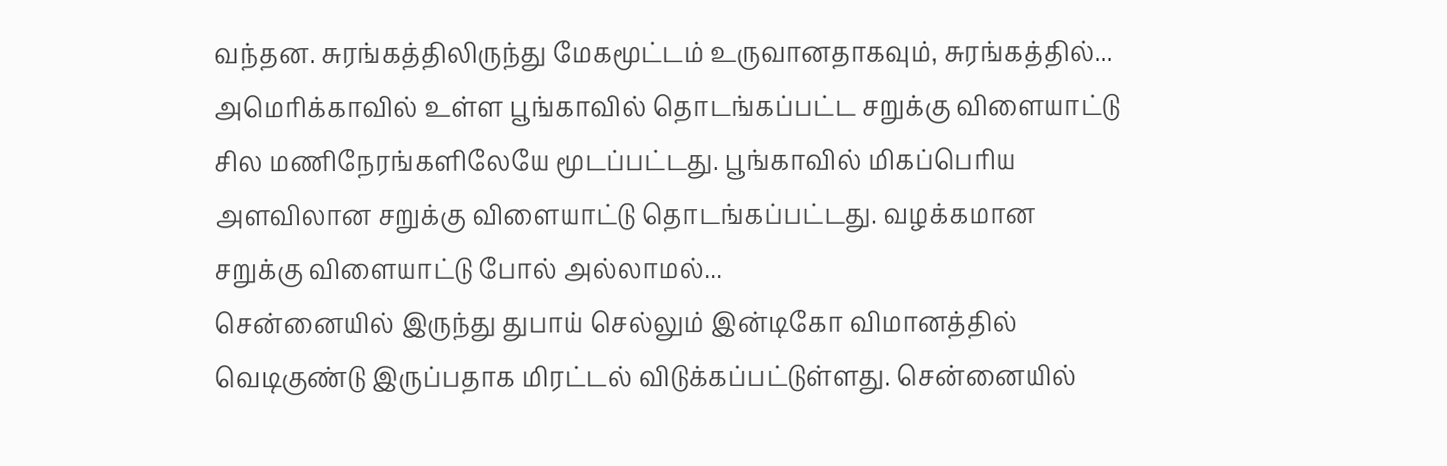வந்தன. சுரங்கத்திலிருந்து மேகமூட்டம் உருவானதாகவும், சுரங்கத்தில்...
அமெரிக்காவில் உள்ள பூங்காவில் தொடங்கப்பட்ட சறுக்கு விளையாட்டு சில மணிநேரங்களிலேயே மூடப்பட்டது. பூங்காவில் மிகப்பெரிய அளவிலான சறுக்கு விளையாட்டு தொடங்கப்பட்டது. வழக்கமான சறுக்கு விளையாட்டு போல் அல்லாமல்...
சென்னையில் இருந்து துபாய் செல்லும் இன்டிகோ விமானத்தில் வெடிகுண்டு இருப்பதாக மிரட்டல் விடுக்கப்பட்டுள்ளது. சென்னையில்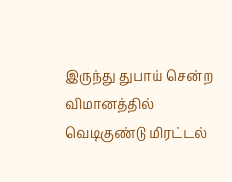இருந்து துபாய் சென்ற விமானத்தில் வெடிகுண்டு மிரட்டல்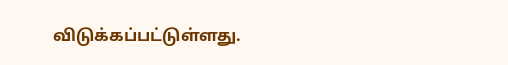விடுக்கப்பட்டுள்ளது.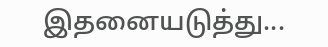இதனையடுத்து...